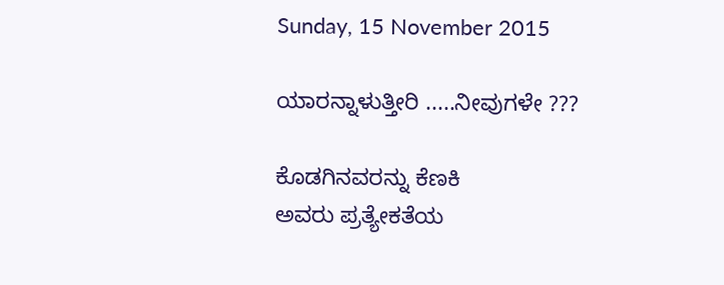Sunday, 15 November 2015

ಯಾರನ್ನಾಳುತ್ತೀರಿ .....ನೀವುಗಳೇ ???

ಕೊಡಗಿನವರನ್ನು ಕೆಣಕಿ
ಅವರು ಪ್ರತ್ಯೇಕತೆಯ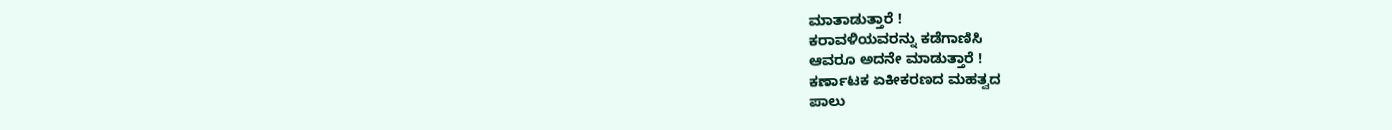ಮಾತಾಡುತ್ತಾರೆ !
ಕರಾವಳಿಯವರನ್ನು ಕಡೆಗಾಣಿಸಿ
ಆವರೂ ಅದನೇ ಮಾಡುತ್ತಾರೆ !
ಕರ್ಣಾಟಕ ಏಕೀಕರಣದ ಮಹತ್ವದ
ಪಾಲು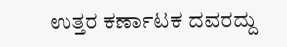ಉತ್ತರ ಕರ್ಣಾಟಕ ದವರದ್ದು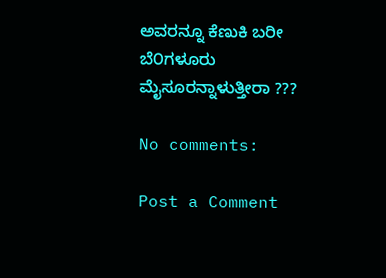ಅವರನ್ನೂ ಕೆಣುಕಿ ಬರೀ ಬೆ೦ಗಳೂರು
ಮೈಸೂರನ್ನಾಳುತ್ತೀರಾ ???

No comments:

Post a Comment